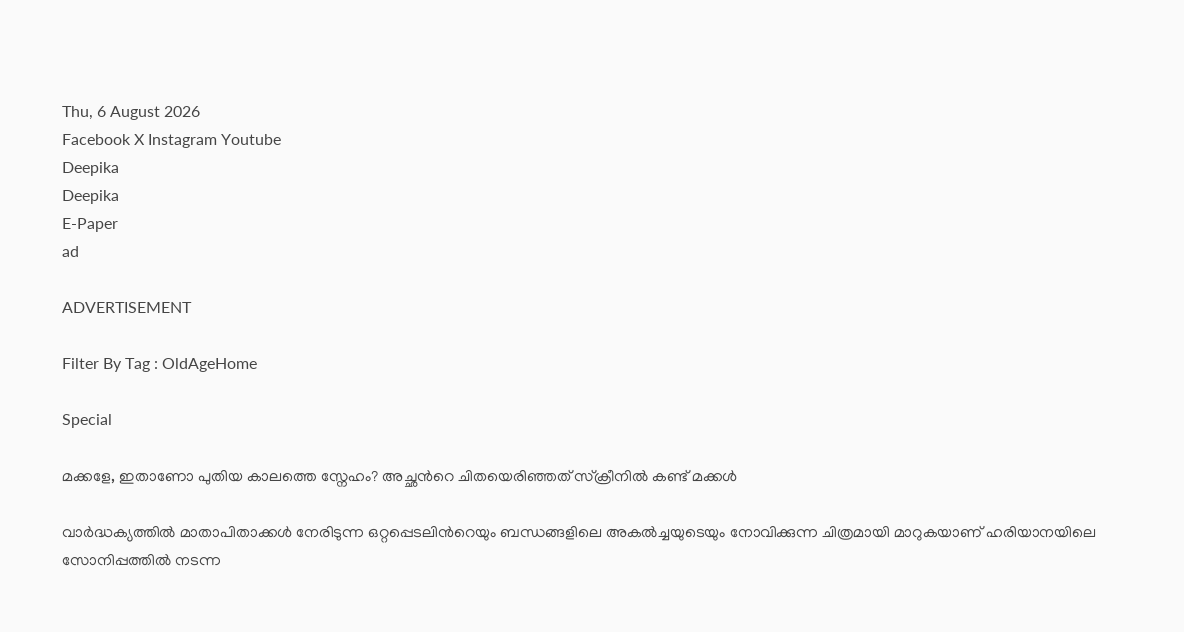Thu, 6 August 2026
Facebook X Instagram Youtube
Deepika
Deepika
E-Paper
ad

ADVERTISEMENT

Filter By Tag : OldAgeHome

Special

മക്കളേ, ഇതാണോ പുതിയ കാലത്തെ സ്നേഹം? അച്ഛന്‍റെ ചിതയെരിഞ്ഞത് സ്ക്രീനിൽ കണ്ട് മക്കൾ

വാർദ്ധക്യത്തിൽ മാതാപിതാക്കൾ നേരിടുന്ന ഒറ്റപ്പെടലിന്‍റെയും ബന്ധങ്ങളിലെ അകൽച്ചയുടെയും നോവിക്കുന്ന ചിത്രമായി മാറുകയാണ് ഹരിയാനയിലെ സോനിപ്പത്തിൽ നടന്ന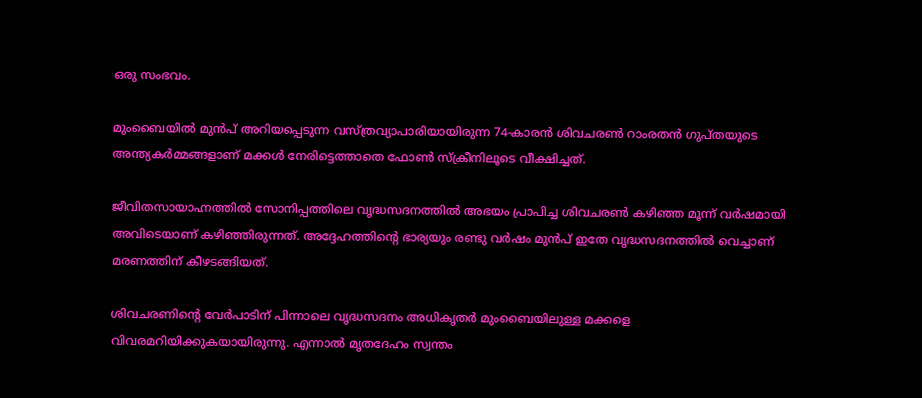ഒരു സംഭവം.

മുംബൈയിൽ മുൻപ് അറിയപ്പെടുന്ന വസ്ത്രവ്യാപാരിയായിരുന്ന 74-കാരൻ ശിവചരൺ റാംരതൻ ഗുപ്തയുടെ അന്ത്യകർമ്മങ്ങളാണ് മക്കൾ നേരിട്ടെത്താതെ ഫോൺ സ്ക്രീനിലൂടെ വീക്ഷിച്ചത്.

ജീവിതസായാഹ്നത്തിൽ സോനിപ്പത്തിലെ വൃദ്ധസദനത്തിൽ അഭയം പ്രാപിച്ച ശിവചരൺ കഴിഞ്ഞ മൂന്ന് വർഷമായി അവിടെയാണ് കഴിഞ്ഞിരുന്നത്. അദ്ദേഹത്തിന്‍റെ ഭാര്യയും രണ്ടു വർഷം മുൻപ് ഇതേ വൃദ്ധസദനത്തിൽ വെച്ചാണ് മരണത്തിന് കീഴടങ്ങിയത്.

ശിവചരണിന്‍റെ വേർപാടിന് പിന്നാലെ വൃദ്ധസദനം അധികൃതർ മുംബൈയിലുള്ള മക്കളെ വിവരമറിയിക്കുകയായിരുന്നു. എന്നാൽ മൃതദേഹം സ്വന്തം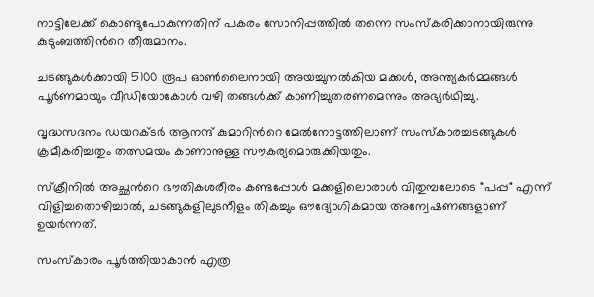നാട്ടിലേക്ക് കൊണ്ടുപോകുന്നതിന് പകരം സോനിപ്പത്തിൽ തന്നെ സംസ്കരിക്കാനായിരുന്നു കുടുംബത്തിന്‍റെ തീരുമാനം.

ചടങ്ങുകൾക്കായി 5100 രൂപ ഓൺലൈനായി അയച്ചുനൽകിയ മക്കൾ, അന്ത്യകർമ്മങ്ങൾ പൂർണമായും വീഡിയോകോൾ വഴി തങ്ങൾക്ക് കാണിച്ചുതരണമെന്നും അഭ്യർഥിച്ചു.

വൃദ്ധസദനം ഡയറക്ടർ ആനന്ദ് കുമാറിന്‍റെ മേൽനോട്ടത്തിലാണ് സംസ്കാരച്ചടങ്ങുകൾ ക്രമീകരിച്ചതും തത്സമയം കാണാനുള്ള സൗകര്യമൊരുക്കിയതും.

സ്ക്രീനിൽ അച്ഛന്‍റെ ഭൗതികശരീരം കണ്ടപ്പോൾ മക്കളിലൊരാൾ വിതുമ്പലോടെ "പപ്പ" എന്ന് വിളിച്ചതൊഴിച്ചാൽ, ചടങ്ങുകളിലുടനീളം തികച്ചും ഔദ്യോഗികമായ അന്വേഷണങ്ങളാണ് ഉയർന്നത്.

സംസ്കാരം പൂർത്തിയാകാൻ എത്ര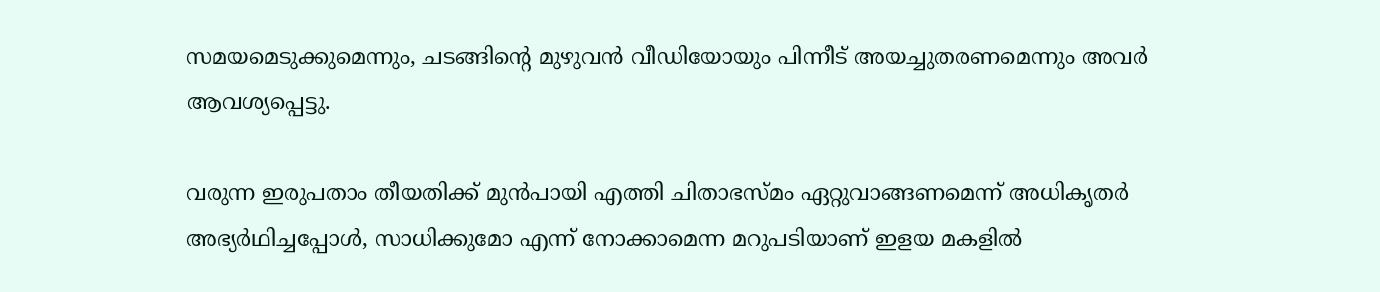സമയമെടുക്കുമെന്നും, ചടങ്ങിന്‍റെ മുഴുവൻ വീഡിയോയും പിന്നീട് അയച്ചുതരണമെന്നും അവർ ആവശ്യപ്പെട്ടു.

വരുന്ന ഇരുപതാം തീയതിക്ക് മുൻപായി എത്തി ചിതാഭസ്മം ഏറ്റുവാങ്ങണമെന്ന് അധികൃതർ അഭ്യർഥിച്ചപ്പോൾ, സാധിക്കുമോ എന്ന് നോക്കാമെന്ന മറുപടിയാണ് ഇളയ മകളിൽ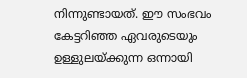നിന്നുണ്ടായത്. ഈ സംഭവം കേട്ടറിഞ്ഞ ഏവരുടെയും ഉള്ളുലയ്ക്കുന്ന ഒന്നായി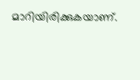മാറിയിരിക്കുകയാണ്.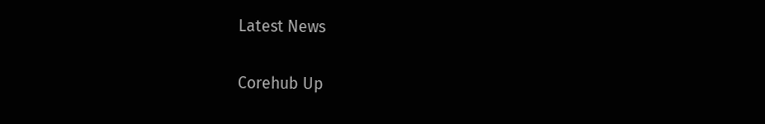Latest News

Corehub Up